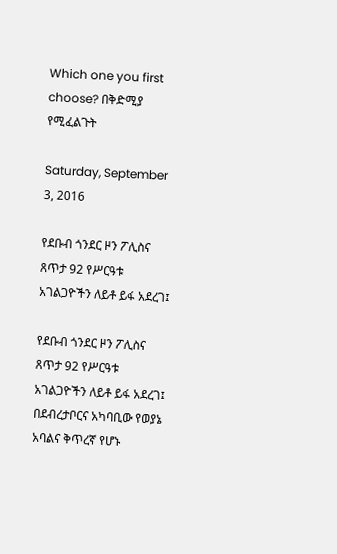Which one you first choose? በቅድሚያ የሚፈልጉት

Saturday, September 3, 2016

የደቡብ ጎንደር ዞን ፖሊስና ጸጥታ 92 የሥርዓቱ አገልጋዮችን ለይቶ ይፋ አደረገ፤

የደቡብ ጎንደር ዞን ፖሊስና ጸጥታ 92 የሥርዓቱ አገልጋዮችን ለይቶ ይፋ አደረገ፤
በደብረታቦርና አካባቢው የወያኔ አባልና ቅጥረኛ የሆኑ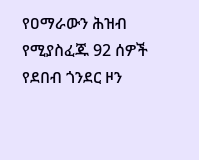የዐማራውን ሕዝብ የሚያስፈጁ 92 ሰዎች የደበብ ጎንደር ዞን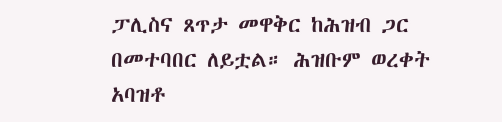ፓሊስና ጸጥታ መዋቅር ከሕዝብ ጋር በመተባበር ለይቷል። ሕዝቡም ወረቀት አባዝቶ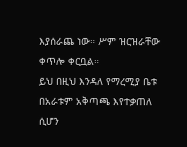እያሰራጨ ነው። ሥም ዝርዝራቸው ቀጥሎ ቀርቧል።
ይህ በዚህ እንዳለ የማረሚያ ቤቱ በአራቱም አቅጣጫ እየተቃጠለ ሲሆን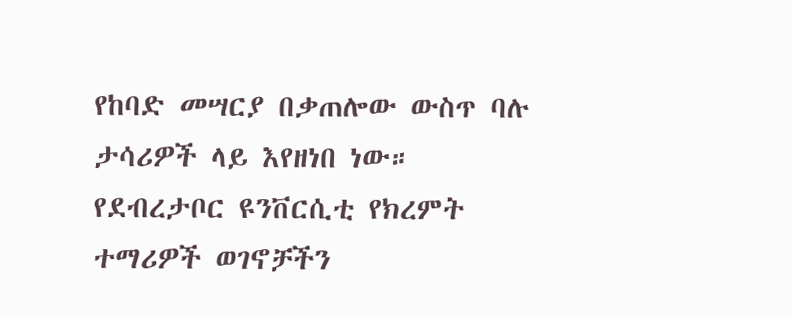የከባድ መሣርያ በቃጠሎው ውስጥ ባሉ ታሳሪዎች ላይ እየዘነበ ነው።
የደብረታቦር ዩንቨርሲቲ የክረምት ተማሪዎች ወገኖቻችን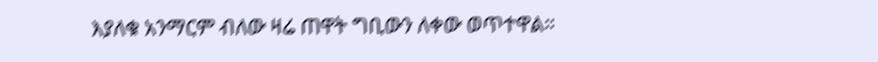እያለቁ አንማርም ብለው ዛሬ ጠዋት ግቢውን ለቀው ወጥተዋል።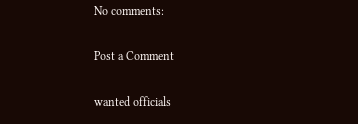No comments:

Post a Comment

wanted officials